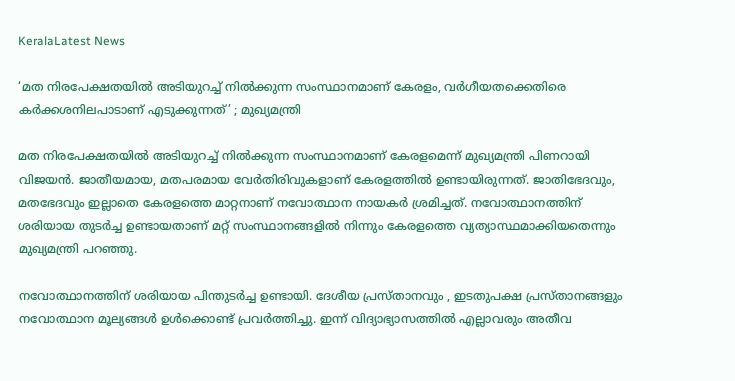KeralaLatest News

‘മത നിരപേക്ഷതയിൽ അടിയുറച്ച് നിൽക്കുന്ന സംസ്ഥാനമാണ് കേരളം, വർഗീയതക്കെതിരെ കർക്കശനിലപാടാണ് എടുക്കുന്നത്’ ; മുഖ്യമന്ത്രി

മത നിരപേക്ഷതയിൽ അടിയുറച്ച് നിൽക്കുന്ന സംസ്ഥാനമാണ് കേരളമെന്ന് മുഖ്യമന്ത്രി പിണറായി വിജയൻ. ജാതീയമായ, മതപരമായ വേർതിരിവുകളാണ് കേരളത്തിൽ ഉണ്ടായിരുന്നത്. ജാതിഭേദവും, മതഭേദവും ഇല്ലാതെ കേരളത്തെ മാറ്റനാണ് നവോത്ഥാന നായകർ ശ്രമിച്ചത്. നവോത്ഥാനത്തിന് ശരിയായ തുടർച്ച ഉണ്ടായതാണ് മറ്റ് സംസ്ഥാനങ്ങളിൽ നിന്നും കേരളത്തെ വ്യത്യാസ്ഥമാക്കിയതെന്നും മുഖ്യമന്ത്രി പറഞ്ഞു.

നവോത്ഥാനത്തിന് ശരിയായ പിന്തുടർച്ച ഉണ്ടായി. ദേശീയ പ്രസ്താനവും , ഇടതുപക്ഷ പ്രസ്താനങ്ങളും നവോത്ഥാന മൂല്യങ്ങൾ ഉൾക്കൊണ്ട് പ്രവർത്തിച്ചു. ഇന്ന് വിദ്യാഭ്യാസത്തിൽ എല്ലാവരും അതീവ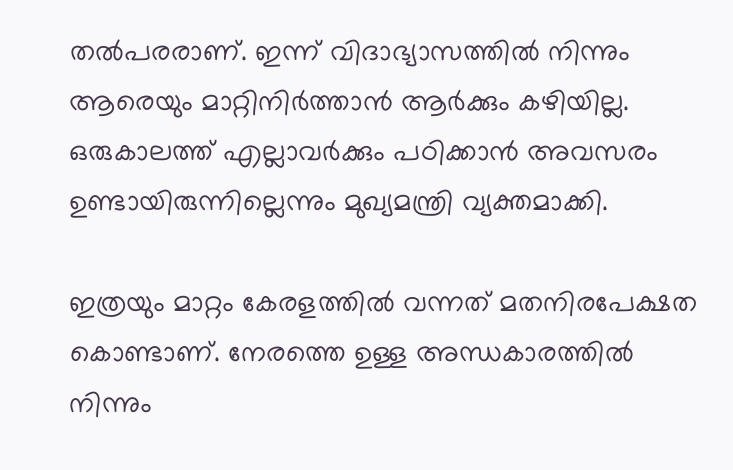തൽപരരാണ്. ഇന്ന് വിദാഭ്യാസത്തിൽ നിന്നും ആരെയും മാറ്റിനിർത്താൻ ആർക്കും കഴിയില്ല. ഒരുകാലത്ത് എല്ലാവർക്കും പഠിക്കാൻ അവസരം ഉണ്ടായിരുന്നില്ലെന്നും മുഖ്യമന്ത്രി വ്യക്തമാക്കി.

ഇത്രയും മാറ്റം കേരളത്തിൽ വന്നത് മതനിരപേക്ഷത കൊണ്ടാണ്. നേരത്തെ ഉള്ള അന്ധകാരത്തിൽ നിന്നും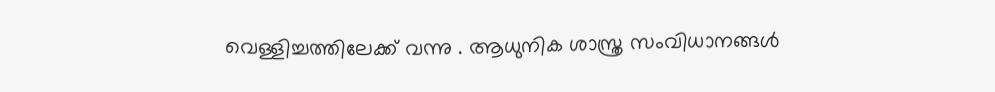വെള്ളിച്ചത്തിലേക്ക് വന്നു . ആധുനിക ശാസ്ത്ര സംവിധാനങ്ങൾ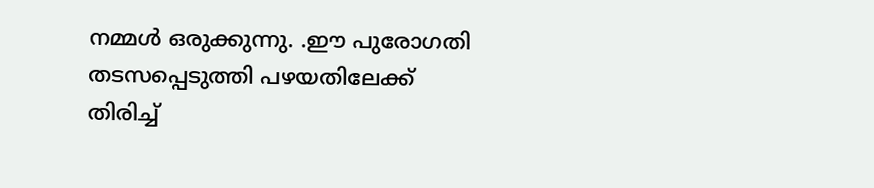നമ്മൾ ഒരുക്കുന്നു. .ഈ പുരോഗതി തടസപ്പെടുത്തി പഴയതിലേക്ക് തിരിച്ച്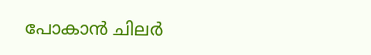പോകാൻ ചിലർ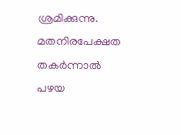ശ്രമിക്കുന്നു. മതനിരപേക്ഷത തകർന്നാൽ പഴയ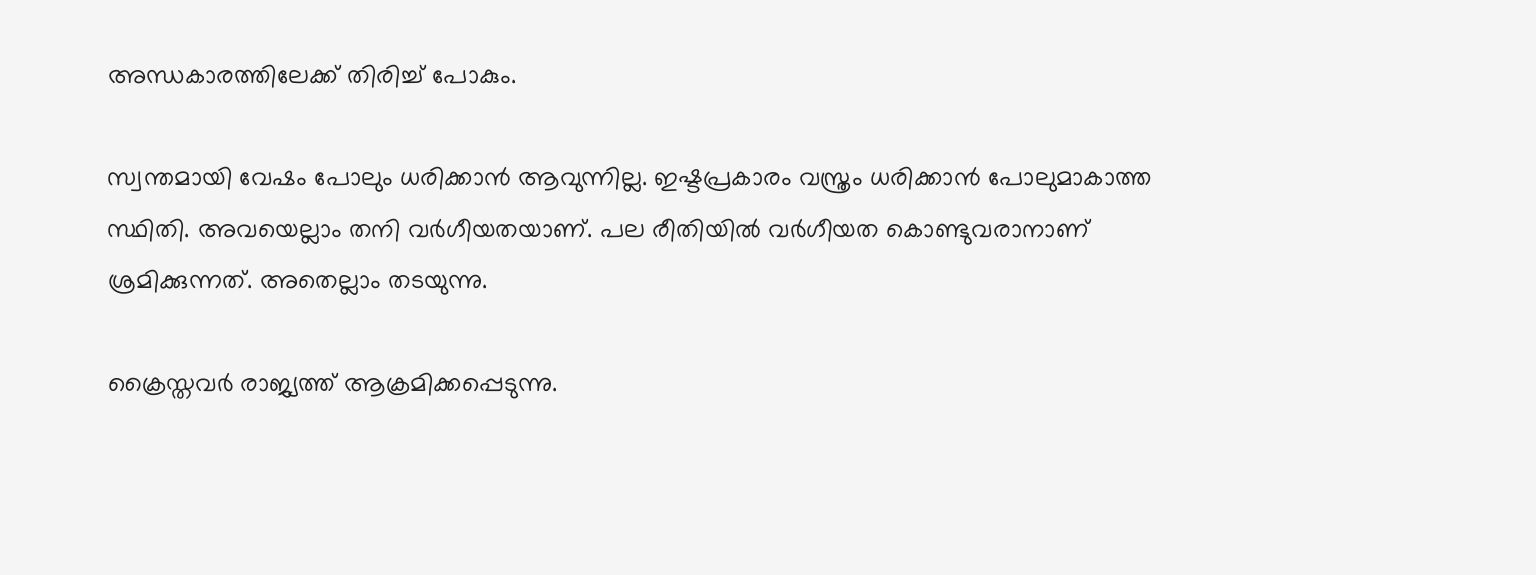അന്ധകാരത്തിലേക്ക് തിരിച്ച് പോകും.

സ്വന്തമായി വേഷം പോലും ധരിക്കാൻ ആവുന്നില്ല. ഇഷ്ടപ്രകാരം വസ്ത്രം ധരിക്കാൻ പോലുമാകാത്ത സ്ഥിതി. അവയെല്ലാം തനി വർഗീയതയാണ്. പല രീതിയിൽ വർഗീയത കൊണ്ടുവരാനാണ് ശ്രമിക്കുന്നത്. അതെല്ലാം തടയുന്നു.

ക്രൈസ്തവർ രാജ്യത്ത് ആക്രമിക്കപ്പെടുന്നു.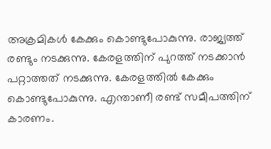അക്രമികൾ കേക്കും കൊണ്ടുപോകുന്നു. രാജ്യത്ത് രണ്ടും നടക്കുന്നു. കേരളത്തിന് പുറത്ത് നടക്കാൻ പറ്റാത്തത് നടക്കുന്നു. കേരളത്തിൽ കേക്കും കൊണ്ടുപോകുന്നു. എന്താണീ രണ്ട് സമീപത്തിന് കാരണം.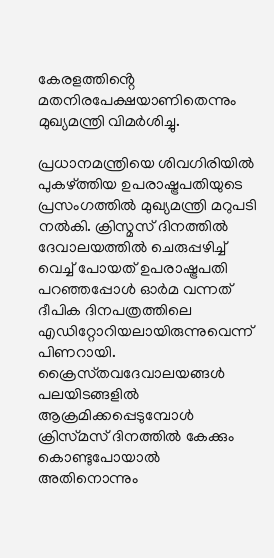കേരളത്തിൻ്റെ മതനിരപേക്ഷയാണിതെന്നും മുഖ്യമന്ത്രി വിമർശിച്ചു.

പ്രധാനമന്ത്രിയെ ശിവഗിരിയിൽ പുകഴ്‌ത്തിയ ഉപരാഷ്ട്രപതിയുടെ പ്രസംഗത്തിൽ മുഖ്യമന്ത്രി മറുപടി നൽകി. ക്രിസ്മസ് ദിനത്തിൽ ദേവാലയത്തിൽ ചെരുപ്പഴിച്ച് വെച്ച് പോയത് ഉപരാഷ്ട്രപതി പറഞ്ഞപ്പോൾ ഓർമ വന്നത് ദീപിക ദിനപത്രത്തിലെ എഡിറ്റോറിയലായിരുന്നുവെന്ന് പിണറായി. ക്രൈസ്‌തവദേവാലയങ്ങൾ പലയിടങ്ങളിൽ ആക്രമിക്കപ്പെടുമ്പോൾ ക്രിസ്‌മസ് ദിനത്തിൽ കേക്കും കൊണ്ടുപോയാൽ അതിനൊന്നും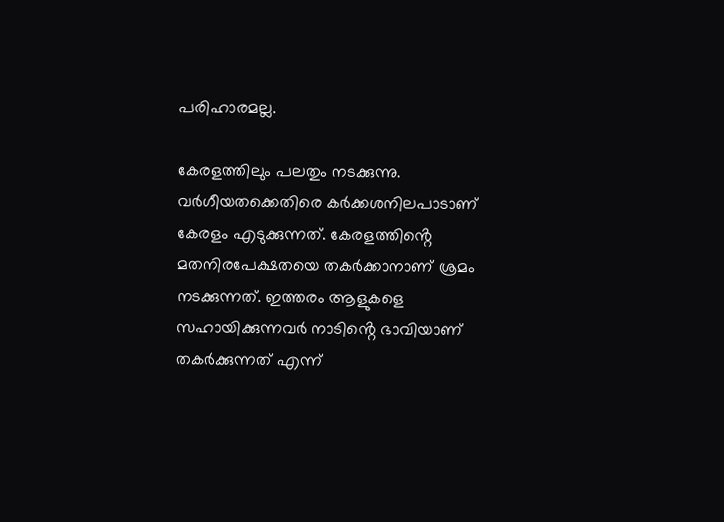പരിഹാരമല്ല.

കേരളത്തിലും പലതും നടക്കുന്നു. വർഗീയതക്കെതിരെ കർക്കശനിലപാടാണ് കേരളം എടുക്കുന്നത്. കേരളത്തിൻ്റെ മതനിരപേക്ഷതയെ തകർക്കാനാണ് ശ്രമം നടക്കുന്നത്. ഇത്തരം ആളുകളെ സഹായിക്കുന്നവർ നാടിൻ്റെ ഭാവിയാണ് തകർക്കുന്നത് എന്ന്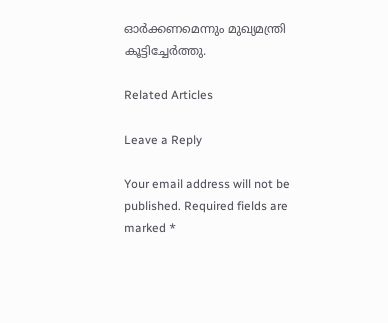ഓർക്കണമെന്നും മുഖ്യമന്ത്രി കൂട്ടിച്ചേർത്തു.

Related Articles

Leave a Reply

Your email address will not be published. Required fields are marked *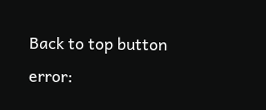Back to top button
error: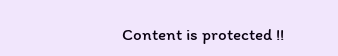Content is protected !!